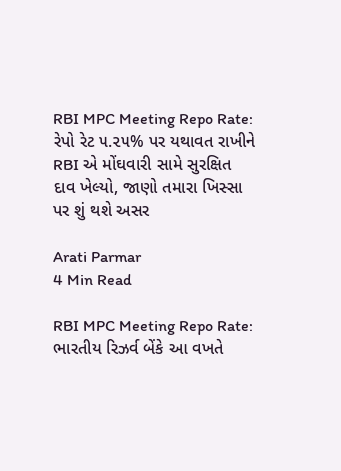RBI MPC Meeting Repo Rate: રેપો રેટ ૫.૨૫% પર યથાવત રાખીને RBI એ મોંઘવારી સામે સુરક્ષિત દાવ ખેલ્યો, જાણો તમારા ખિસ્સા પર શું થશે અસર

Arati Parmar
4 Min Read

RBI MPC Meeting Repo Rate: ભારતીય રિઝર્વ બેંકે આ વખતે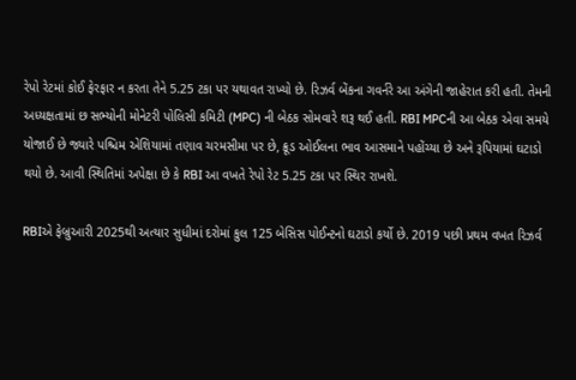રેપો રેટમાં કોઈ ફેરફાર ન કરતા તેને 5.25 ટકા પર યથાવત રાખ્યો છે. રિઝર્વ બેંકના ગવર્નરે આ અંગેની જાહેરાત કરી હતી. તેમની અધ્યક્ષતામાં છ સભ્યોની મોનેટરી પોલિસી કમિટી (MPC) ની બેઠક સોમવારે શરૂ થઈ હતી. RBI MPCની આ બેઠક એવા સમયે યોજાઈ છે જ્યારે પશ્ચિમ એશિયામાં તણાવ ચરમસીમા પર છે, ક્રૂડ ઓઈલના ભાવ આસમાને પહોંચ્યા છે અને રૂપિયામાં ઘટાડો થયો છે. આવી સ્થિતિમાં અપેક્ષા છે કે RBI આ વખતે રેપો રેટ 5.25 ટકા પર સ્થિર રાખશે.

RBIએ ફેબ્રુઆરી 2025થી અત્યાર સુધીમાં દરોમાં કુલ 125 બેસિસ પોઈન્ટનો ઘટાડો કર્યો છે. 2019 પછી પ્રથમ વખત રિઝર્વ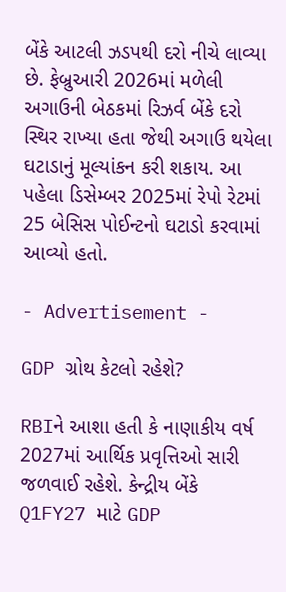બેંકે આટલી ઝડપથી દરો નીચે લાવ્યા છે. ફેબ્રુઆરી 2026માં મળેલી અગાઉની બેઠકમાં રિઝર્વ બેંકે દરો સ્થિર રાખ્યા હતા જેથી અગાઉ થયેલા ઘટાડાનું મૂલ્યાંકન કરી શકાય. આ પહેલા ડિસેમ્બર 2025માં રેપો રેટમાં 25 બેસિસ પોઈન્ટનો ઘટાડો કરવામાં આવ્યો હતો.

- Advertisement -

GDP ગ્રોથ કેટલો રહેશે?

RBIને આશા હતી કે નાણાકીય વર્ષ 2027માં આર્થિક પ્રવૃત્તિઓ સારી જળવાઈ રહેશે. કેન્દ્રીય બેંકે Q1FY27 માટે GDP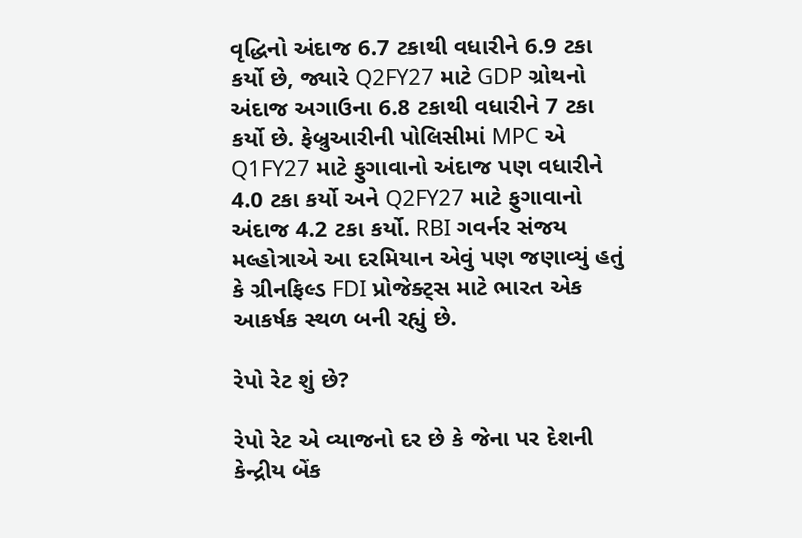વૃદ્ધિનો અંદાજ 6.7 ટકાથી વધારીને 6.9 ટકા કર્યો છે, જ્યારે Q2FY27 માટે GDP ગ્રોથનો અંદાજ અગાઉના 6.8 ટકાથી વધારીને 7 ટકા કર્યો છે. ફેબ્રુઆરીની પોલિસીમાં MPC એ Q1FY27 માટે ફુગાવાનો અંદાજ પણ વધારીને 4.0 ટકા કર્યો અને Q2FY27 માટે ફુગાવાનો અંદાજ 4.2 ટકા કર્યો. RBI ગવર્નર સંજય મલ્હોત્રાએ આ દરમિયાન એવું પણ જણાવ્યું હતું કે ગ્રીનફિલ્ડ FDI પ્રોજેક્ટ્સ માટે ભારત એક આકર્ષક સ્થળ બની રહ્યું છે.

રેપો રેટ શું છે?

રેપો રેટ એ વ્યાજનો દર છે કે જેના પર દેશની કેન્દ્રીય બેંક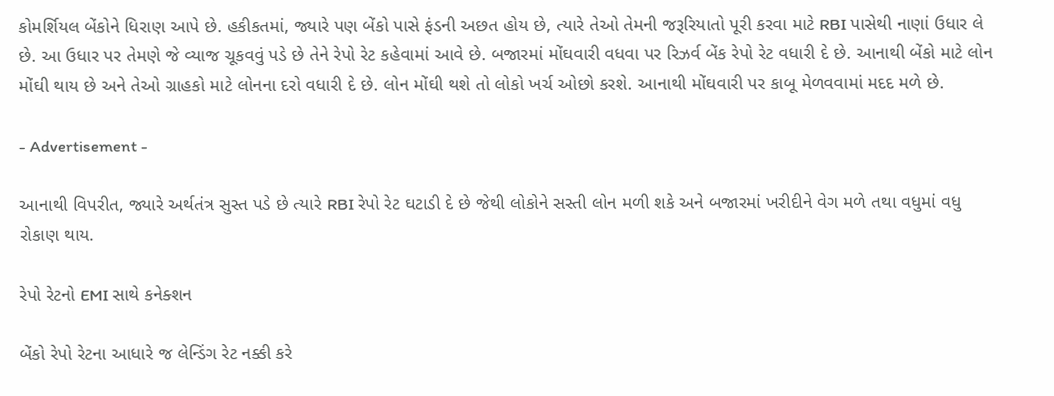કોમર્શિયલ બેંકોને ધિરાણ આપે છે. હકીકતમાં, જ્યારે પણ બેંકો પાસે ફંડની અછત હોય છે, ત્યારે તેઓ તેમની જરૂરિયાતો પૂરી કરવા માટે RBI પાસેથી નાણાં ઉધાર લે છે. આ ઉધાર પર તેમણે જે વ્યાજ ચૂકવવું પડે છે તેને રેપો રેટ કહેવામાં આવે છે. બજારમાં મોંઘવારી વધવા પર રિઝર્વ બેંક રેપો રેટ વધારી દે છે. આનાથી બેંકો માટે લોન મોંઘી થાય છે અને તેઓ ગ્રાહકો માટે લોનના દરો વધારી દે છે. લોન મોંઘી થશે તો લોકો ખર્ચ ઓછો કરશે. આનાથી મોંઘવારી પર કાબૂ મેળવવામાં મદદ મળે છે.

- Advertisement -

આનાથી વિપરીત, જ્યારે અર્થતંત્ર સુસ્ત પડે છે ત્યારે RBI રેપો રેટ ઘટાડી દે છે જેથી લોકોને સસ્તી લોન મળી શકે અને બજારમાં ખરીદીને વેગ મળે તથા વધુમાં વધુ રોકાણ થાય.

રેપો રેટનો EMI સાથે કનેક્શન

બેંકો રેપો રેટના આધારે જ લેન્ડિંગ રેટ નક્કી કરે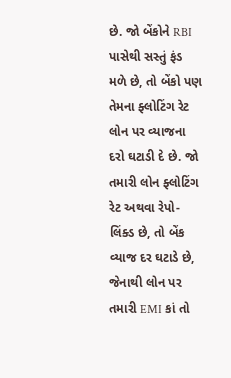છે. જો બેંકોને RBI પાસેથી સસ્તું ફંડ મળે છે, તો બેંકો પણ તેમના ફ્લોટિંગ રેટ લોન પર વ્યાજના દરો ઘટાડી દે છે. જો તમારી લોન ફ્લોટિંગ રેટ અથવા રેપો-લિંક્ડ છે, તો બેંક વ્યાજ દર ઘટાડે છે, જેનાથી લોન પર તમારી EMI કાં તો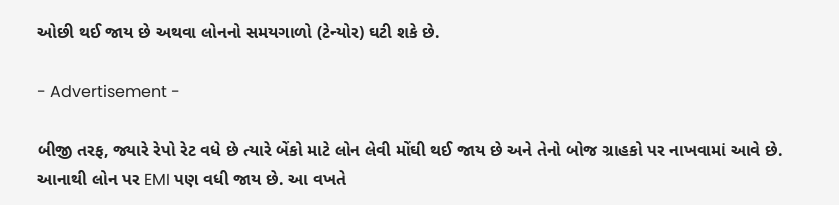ઓછી થઈ જાય છે અથવા લોનનો સમયગાળો (ટેન્યોર) ઘટી શકે છે.

- Advertisement -

બીજી તરફ, જ્યારે રેપો રેટ વધે છે ત્યારે બેંકો માટે લોન લેવી મોંઘી થઈ જાય છે અને તેનો બોજ ગ્રાહકો પર નાખવામાં આવે છે. આનાથી લોન પર EMI પણ વધી જાય છે. આ વખતે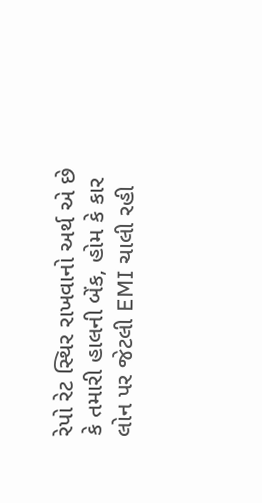રેપો રેટ સ્થિર રાખવાનો અર્થ એ છે કે તમારી હાલની બેંક, હોમ કે કાર લોન પર જેટલી EMI ચાલી રહી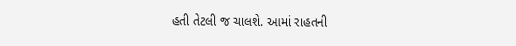હતી તેટલી જ ચાલશે. આમાં રાહતની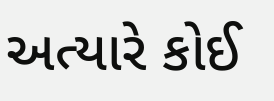અત્યારે કોઈ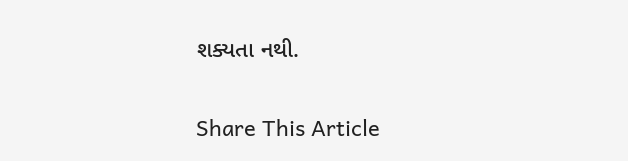શક્યતા નથી.

Share This Article